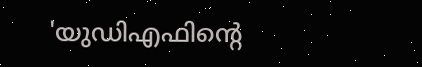'യുഡിഎഫിൻ്റെ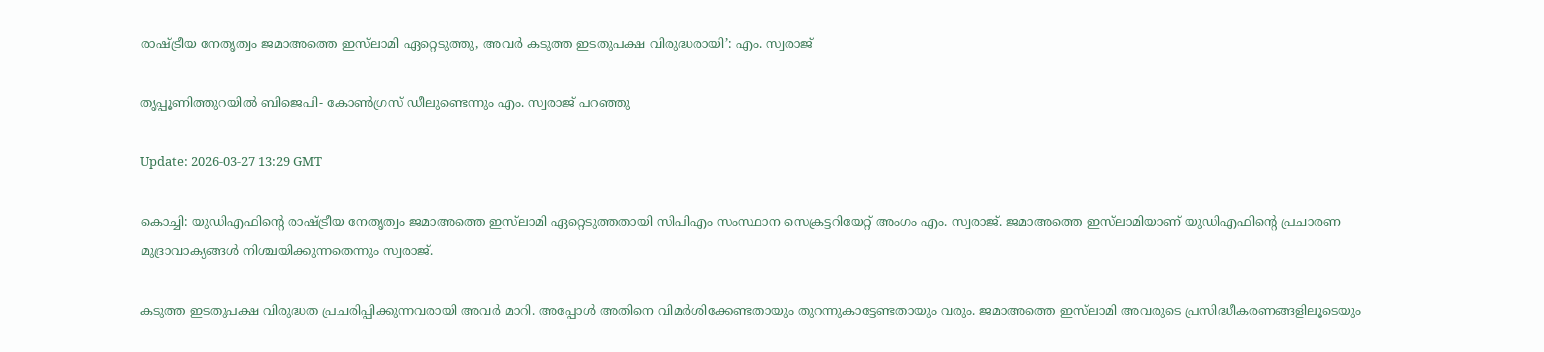രാഷ്ട്രീയ നേതൃത്വം ജമാഅത്തെ ഇസ്‍ലാമി ഏറ്റെടുത്തു, അവർ കടുത്ത ഇടതുപക്ഷ വിരുദ്ധരായി’: എം. സ്വരാജ്

തൃപ്പൂണിത്തുറയിൽ ബിജെപി- കോൺഗ്രസ് ഡീലുണ്ടെന്നും എം. സ്വരാജ് പറഞ്ഞു

Update: 2026-03-27 13:29 GMT

കൊച്ചി: യുഡിഎഫിൻ്റെ രാഷ്ട്രീയ നേതൃത്വം ജമാഅത്തെ ഇസ്‍ലാമി ഏറ്റെടുത്തതായി സിപിഎം സംസ്ഥാന സെക്രട്ടറിയേറ്റ് അംഗം എം. സ്വരാജ്. ജമാഅത്തെ ഇസ്‍ലാമിയാണ് യുഡിഎഫിൻ്റെ പ്രചാരണ മുദ്രാവാക്യങ്ങൾ നിശ്ചയിക്കുന്നതെന്നും സ്വരാജ്.

കടുത്ത ഇടതുപക്ഷ വിരുദ്ധത പ്രചരിപ്പിക്കുന്നവരായി അവർ മാറി. അപ്പോൾ അതിനെ വിമർശിക്കേണ്ടതായും തുറന്നുകാട്ടേണ്ടതായും വരും. ജമാഅത്തെ ഇസ്‍ലാമി അവരുടെ പ്രസിദ്ധീകരണങ്ങളിലൂടെയും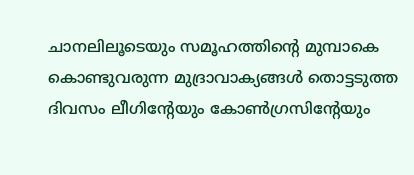ചാനലിലൂടെയും സമൂഹത്തിൻ്റെ മുമ്പാകെ കൊണ്ടുവരുന്ന മുദ്രാവാക്യങ്ങൾ തൊട്ടടുത്ത ദിവസം ലീഗിൻ്റേയും കോൺഗ്രസിൻ്റേയും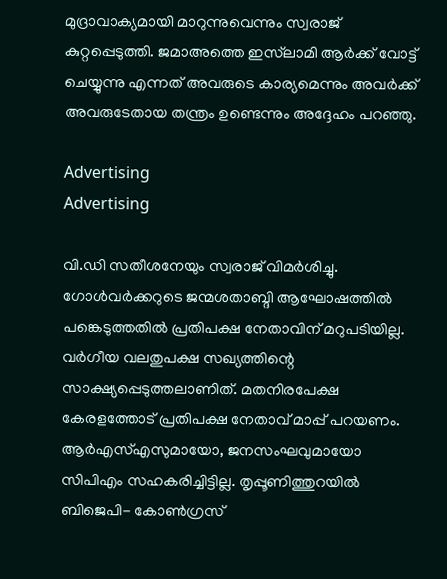മുദ്രാവാക്യമായി മാറുന്നുവെന്നും സ്വരാജ് കുറ്റപ്പെടുത്തി. ജമാഅത്തെ ഇസ്‍ലാമി ആർക്ക് വോട്ട് ചെയ്യുന്നു എന്നത് അവരുടെ കാര്യമെന്നും അവർക്ക് അവരുടേതായ തന്ത്രം ഉണ്ടെന്നും അദ്ദേഹം പറഞ്ഞു.

Advertising
Advertising

വി.ഡി സതീശനേയും സ്വരാജ് വിമർശിച്ചു. ഗോൾവർക്കറുടെ ജന്മശതാബ്ദി ആഘോഷത്തിൽ പങ്കെടുത്തതിൽ പ്രതിപക്ഷ നേതാവിന് മറുപടിയില്ല. വർഗീയ വലതുപക്ഷ സഖ്യത്തിന്റെ സാക്ഷ്യപ്പെടുത്തലാണിത്. മതനിരപേക്ഷ കേരളത്തോട് പ്രതിപക്ഷ നേതാവ് മാപ്പ് പറയണം. ആർഎസ്എസുമായോ, ജനസംഘവുമായോ സിപിഎം സഹകരിച്ചിട്ടില്ല. തൃപ്പൂണിത്തുറയിൽ ബിജെപി- കോൺഗ്രസ്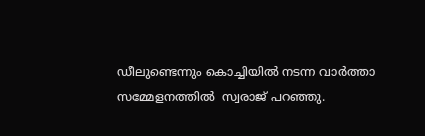ഡീലുണ്ടെന്നും കൊച്ചിയിൽ നടന്ന വാർത്താ സമ്മേളനത്തിൽ  സ്വരാജ് പറഞ്ഞു.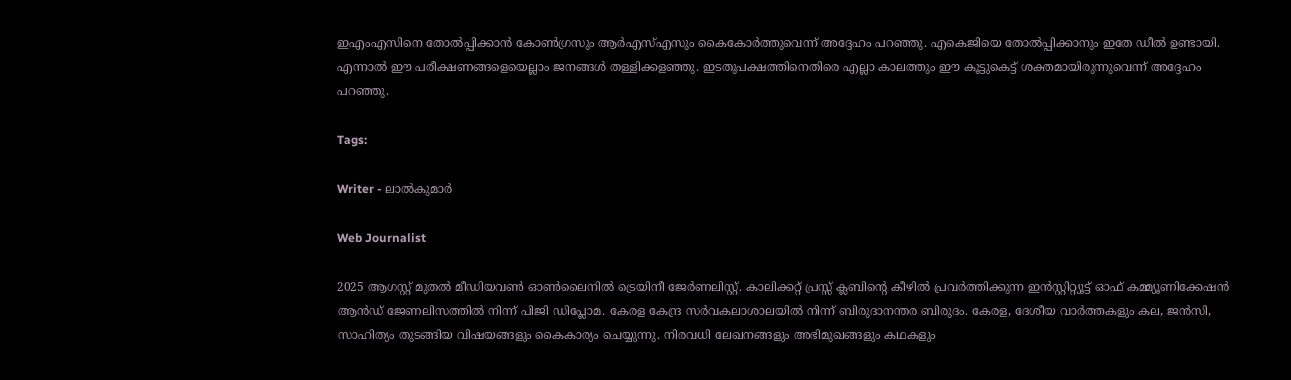ഇഎംഎസിനെ തോൽപ്പിക്കാൻ കോൺഗ്രസും ആർഎസ്എസും കൈകോർത്തുവെന്ന് അദ്ദേഹം പറഞ്ഞു. എകെജിയെ തോൽപ്പിക്കാനും ഇതേ ഡീൽ ഉണ്ടായി. എന്നാൽ ഈ പരീക്ഷണങ്ങളെയെല്ലാം ജനങ്ങൾ തള്ളിക്കളഞ്ഞു. ഇടതുപക്ഷത്തിനെതിരെ എല്ലാ കാലത്തും ഈ കൂട്ടുകെട്ട് ശക്തമായിരുന്നുവെന്ന് അദ്ദേഹം പറഞ്ഞു.

Tags:

Writer - ലാൽകുമാർ

Web Journalist

2025 ആഗസ്റ്റ് മുതൽ മീഡിയവൺ ഓൺലൈനിൽ ട്രെയിനീ ജേർണലിസ്റ്റ്. കാലിക്കറ്റ് പ്രസ്സ് ക്ലബിന്റെ കീഴില്‍ പ്രവര്‍ത്തിക്കുന്ന ഇന്‍സ്റ്റിറ്റ്യൂട്ട് ഓഫ് കമ്മ്യൂണിക്കേഷന്‍ ആന്‍ഡ് ജേണലിസത്തിൽ നിന്ന് പിജി ഡിപ്ലോമ. കേരള കേന്ദ്ര സർവകലാശാലയിൽ നിന്ന് ബിരുദാനന്തര ബിരുദം. കേരള, ദേശീയ വാർത്തകളും കല, ജൻസി, സാഹിത്യം തുടങ്ങിയ വിഷയങ്ങളും കൈകാര്യം ചെയ്യുന്നു. നിരവധി ലേഖനങ്ങളും അഭിമുഖങ്ങളും കഥകളും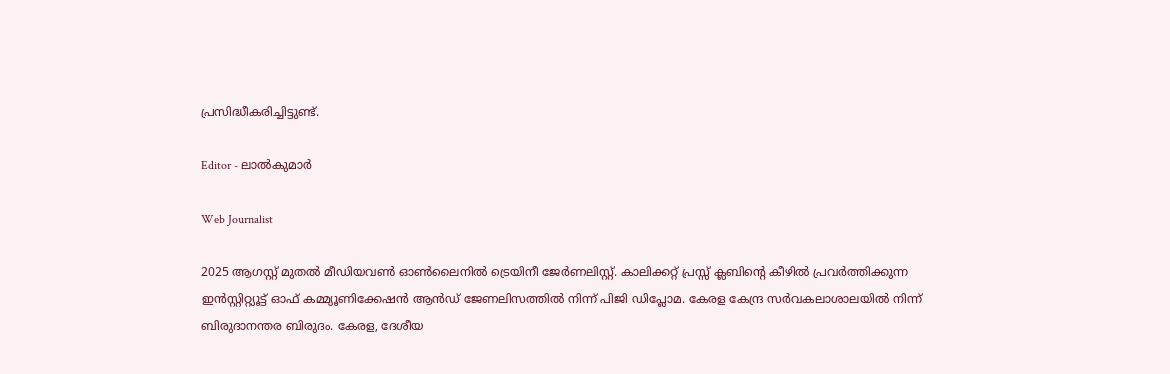പ്രസിദ്ധീകരിച്ചിട്ടുണ്ട്.

Editor - ലാൽകുമാർ

Web Journalist

2025 ആഗസ്റ്റ് മുതൽ മീഡിയവൺ ഓൺലൈനിൽ ട്രെയിനീ ജേർണലിസ്റ്റ്. കാലിക്കറ്റ് പ്രസ്സ് ക്ലബിന്റെ കീഴില്‍ പ്രവര്‍ത്തിക്കുന്ന ഇന്‍സ്റ്റിറ്റ്യൂട്ട് ഓഫ് കമ്മ്യൂണിക്കേഷന്‍ ആന്‍ഡ് ജേണലിസത്തിൽ നിന്ന് പിജി ഡിപ്ലോമ. കേരള കേന്ദ്ര സർവകലാശാലയിൽ നിന്ന് ബിരുദാനന്തര ബിരുദം. കേരള, ദേശീയ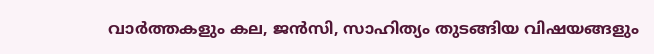വാർത്തകളും കല, ജൻസി, സാഹിത്യം തുടങ്ങിയ വിഷയങ്ങളും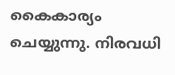കൈകാര്യം ചെയ്യുന്നു. നിരവധി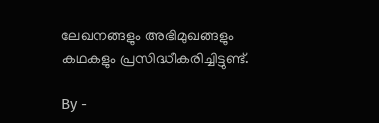ലേഖനങ്ങളും അഭിമുഖങ്ങളും കഥകളും പ്രസിദ്ധീകരിച്ചിട്ടുണ്ട്.

By -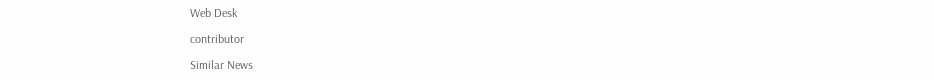Web Desk

contributor

Similar News